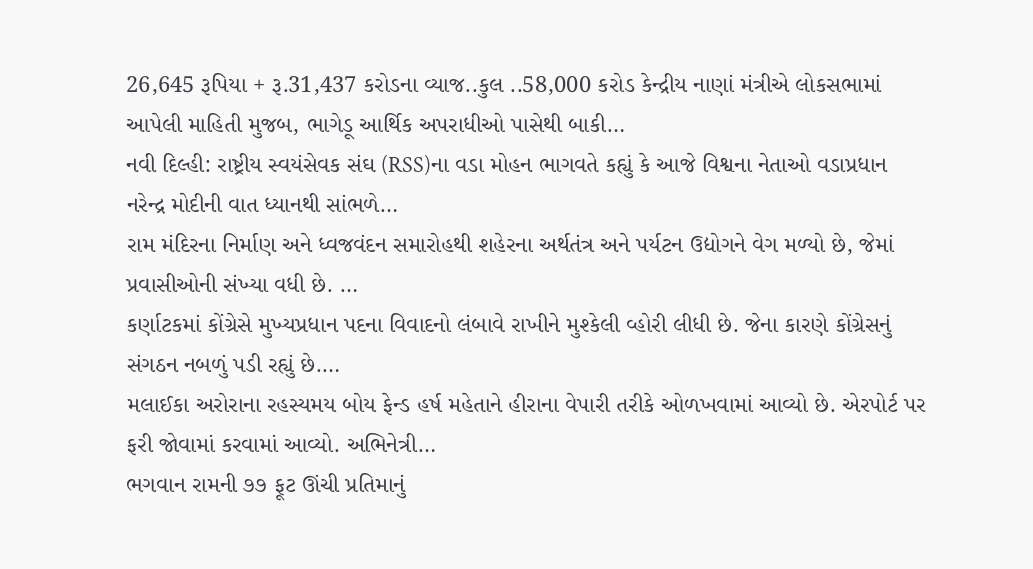26,645 રૂપિયા + રૂ.31,437 કરોડના વ્યાજ..કુલ ..58,000 કરોડ કેન્દ્રીય નાણાં મંત્રીએ લોકસભામાં આપેલી માહિતી મુજબ, ભાગેડૂ આર્થિક અપરાધીઓ પાસેથી બાકી…
નવી દિલ્હી: રાષ્ટ્રીય સ્વયંસેવક સંઘ (RSS)ના વડા મોહન ભાગવતે કહ્યું કે આજે વિશ્વના નેતાઓ વડાપ્રધાન નરેન્દ્ર મોદીની વાત ધ્યાનથી સાંભળે…
રામ મંદિરના નિર્માણ અને ધ્વજવંદન સમારોહથી શહેરના અર્થતંત્ર અને પર્યટન ઉદ્યોગને વેગ મળ્યો છે, જેમાં પ્રવાસીઓની સંખ્યા વધી છે. …
કર્ણાટકમાં કોંગ્રેસે મુખ્યપ્રધાન પદના વિવાદનો લંબાવે રાખીને મુશ્કેલી વ્હોરી લીધી છે. જેના કારણે કોંગ્રેસનું સંગઠન નબળું પડી રહ્યું છે.…
મલાઈકા અરોરાના રહસ્યમય બોય ફેન્ડ હર્ષ મહેતાને હીરાના વેપારી તરીકે ઓળખવામાં આવ્યો છે. એરપોર્ટ પર ફરી જોવામાં કરવામાં આવ્યો. અભિનેત્રી…
ભગવાન રામની ૭૭ ફૂટ ઊંચી પ્રતિમાનું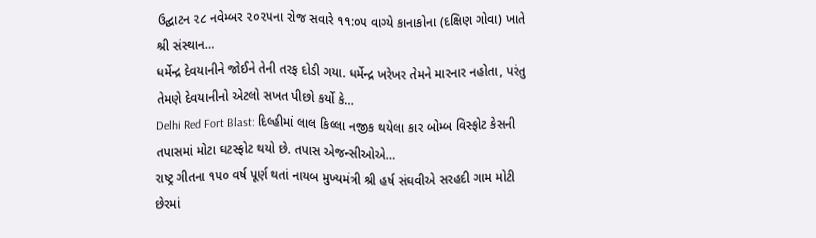ઉદ્ઘાટન ૨૮ નવેમ્બર ૨૦૨૫ના રોજ સવારે ૧૧:૦૫ વાગ્યે કાનાકોના (દક્ષિણ ગોવા) ખાતે શ્રી સંસ્થાન…
ધર્મેન્દ્ર દેવયાનીને જોઈને તેની તરફ દોડી ગયા. ધર્મેન્દ્ર ખરેખર તેમને મારનાર નહોતા, પરંતુ તેમણે દેવયાનીનો એટલો સખત પીછો કર્યો કે…
Delhi Red Fort Blast: દિલ્હીમાં લાલ કિલ્લા નજીક થયેલા કાર બોમ્બ વિસ્ફોટ કેસની તપાસમાં મોટા ઘટસ્ફોટ થયો છે. તપાસ એજન્સીઓએ…
રાષ્ટ્ર ગીતના ૧૫૦ વર્ષ પૂર્ણ થતાં નાયબ મુખ્યમંત્રી શ્રી હર્ષ સંઘવીએ સરહદી ગામ મોટી છેરમાં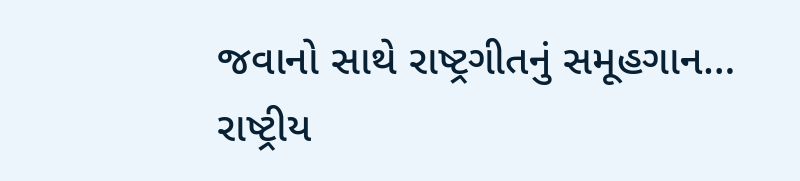જવાનો સાથે રાષ્ટ્રગીતનું સમૂહગાન…
રાષ્ટ્રીય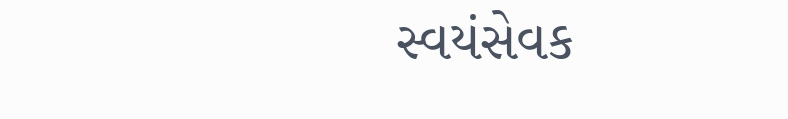સ્વયંસેવક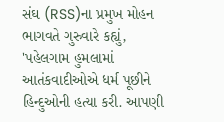સંઘ (RSS)ના પ્રમુખ મોહન ભાગવતે ગુરુવારે કહ્યું, 'પહેલગામ હુમલામાં આતંકવાદીઓએ ધર્મ પૂછીને હિન્દુઓની હત્યા કરી. આપણી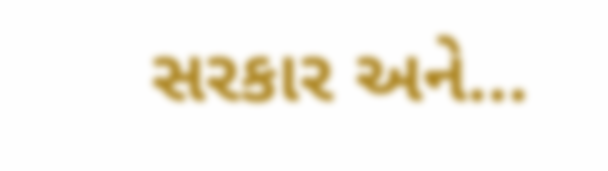સરકાર અને…